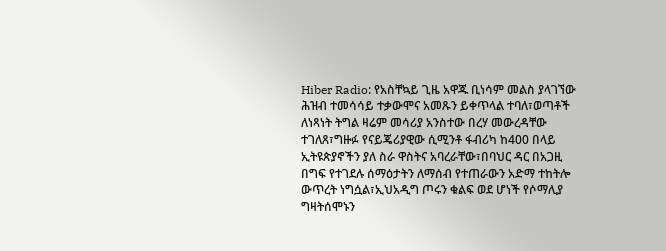Hiber Radio: የአስቸኳይ ጊዜ አዋጁ ቢነሳም መልስ ያላገኘው ሕዝብ ተመሳሳይ ተቃውሞና አመጹን ይቀጥላል ተባለ፣ወጣቶች ለነጻነት ትግል ዛሬም መሳሪያ አንስተው በረሃ መውረዳቸው ተገለጸ፣ግዙፉ የናይጄሪያዊው ሲሚንቶ ፋብሪካ ከ400 በላይ ኢትዩጵያኖችን ያለ ስራ ዋስትና አባረራቸው፣በባህር ዳር በአጋዚ በግፍ የተገደሉ ሰማዕታትን ለማሰብ የተጠራውን አድማ ተከትሎ ውጥረት ነግሷል፣ኢህአዲግ ጦሩን ቁልፍ ወደ ሆነች የሶማሊያ ግዛትሰሞኑን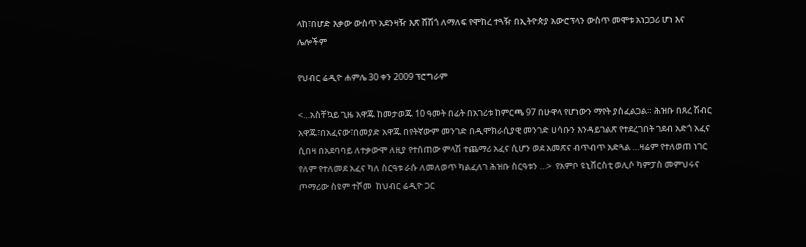ላከ፣በሆድ እቃው ውስጥ አደንዛዥ እጽ ሸሽጎ ለማለፍ የሞከረ ተጓዥ በኢትዮጵያ አውሮፕላን ውስጥ መሞቱ አነጋጋሪ ሆነ እና ሌሎችም

የህብር ሬዲዮ ሐምሌ 30 ቀን 2009 ፕሮግራም

<…አስቸኳይ ጊዜ አዋጁ ከመታወጁ 10 ዓመት በፊት በአገሪቱ ከምርጫ 97 በሁዋላ የሆነውን ማየት ያስፈልጋል። ሕዝቡ በጸረ ሽብር አዋጁ፣በአፈናው፣በመያድ አዋጁ በየትኛውም መንገድ በዲሞክራሲያዊ መንገድ ሀሳቡን እንዳይገልጽ የተደረገበት ገደብ አድጎ አፈና ሲበዛ በአደባባይ ለተቃውሞ ለዚያ የተሰጠው ምላሽ ተጨማሪ አፈና ሲሆን ወደ አመጽና ብጥብጥ አድጓል …ዛሬም የተለወጠ ነገር የለም የተለመደ አፈና ካለ ስርዓቱ ራሱ ለመለወጥ ካልፈለገ ሕዝቡ ስርዓቱን …>  የአምቦ ዩኒቨርስቲ ወሊሶ ካምፓስ መምህሩና ጦማሪው ስዩም ተሾመ  ከህብር ሬዲዮ ጋር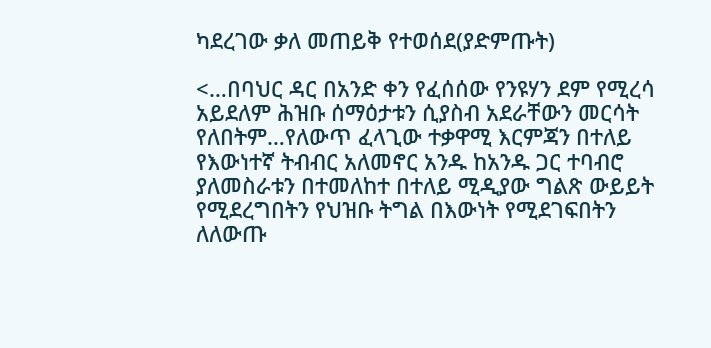ካደረገው ቃለ መጠይቅ የተወሰደ(ያድምጡት)

<…በባህር ዳር በአንድ ቀን የፈሰሰው የንዩሃን ደም የሚረሳ አይደለም ሕዝቡ ሰማዕታቱን ሲያስብ አደራቸውን መርሳት የለበትም…የለውጥ ፈላጊው ተቃዋሚ እርምጃን በተለይ የእውነተኛ ትብብር አለመኖር አንዱ ከአንዱ ጋር ተባብሮ ያለመስራቱን በተመለከተ በተለይ ሚዲያው ግልጽ ውይይት የሚደረግበትን የህዝቡ ትግል በእውነት የሚደገፍበትን ለለውጡ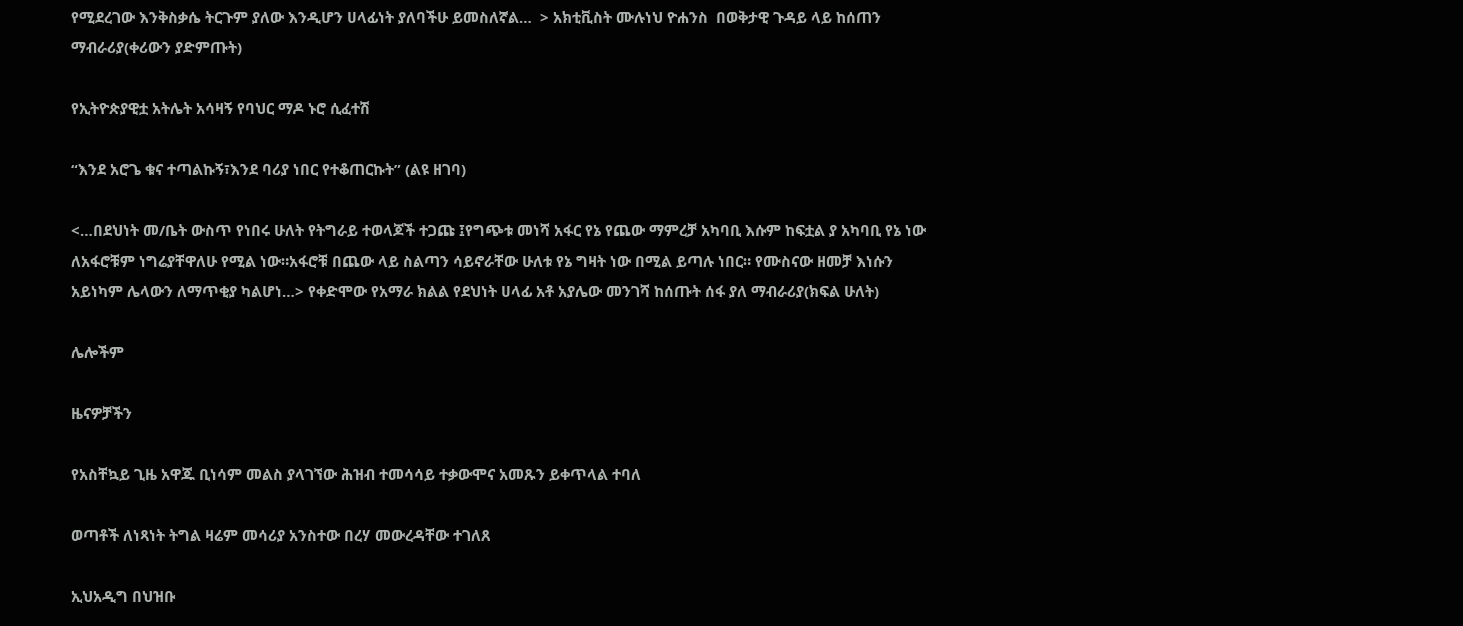የሚደረገው እንቅስቃሴ ትርጉም ያለው እንዲሆን ሀላፊነት ያለባችሁ ይመስለኛል…  > አክቲቪስት ሙሉነህ ዮሐንስ  በወቅታዊ ጉዳይ ላይ ከሰጠን ማብራሪያ(ቀሪውን ያድምጡት)

የኢትዮጵያዊቷ አትሌት አሳዛኝ የባህር ማዶ ኑሮ ሲፈተሽ

“እንደ አሮጌ ቁና ተጣልኩኝ፣እንደ ባሪያ ነበር የተቆጠርኩት” (ልዩ ዘገባ)

<…በደህነት መ/ቤት ውስጥ የነበሩ ሁለት የትግራይ ተወላጆች ተጋጩ ፤የግጭቱ መነሻ አፋር የኔ የጨው ማምረቻ አካባቢ እሱም ከፍቷል ያ አካባቢ የኔ ነው ለአፋሮቹም ነግሬያቸዋለሁ የሚል ነው።አፋሮቹ በጨው ላይ ስልጣን ሳይኖራቸው ሁለቱ የኔ ግዛት ነው በሚል ይጣሉ ነበር። የሙስናው ዘመቻ እነሱን አይነካም ሌላውን ለማጥቂያ ካልሆነ…> የቀድሞው የአማራ ክልል የደህነት ሀላፊ አቶ አያሌው መንገሻ ከሰጡት ሰፋ ያለ ማብራሪያ(ክፍል ሁለት)

ሌሎችም

ዜናዎቻችን

የአስቸኳይ ጊዜ አዋጁ ቢነሳም መልስ ያላገኘው ሕዝብ ተመሳሳይ ተቃውሞና አመጹን ይቀጥላል ተባለ

ወጣቶች ለነጻነት ትግል ዛሬም መሳሪያ አንስተው በረሃ መውረዳቸው ተገለጸ

ኢህአዲግ በህዝቡ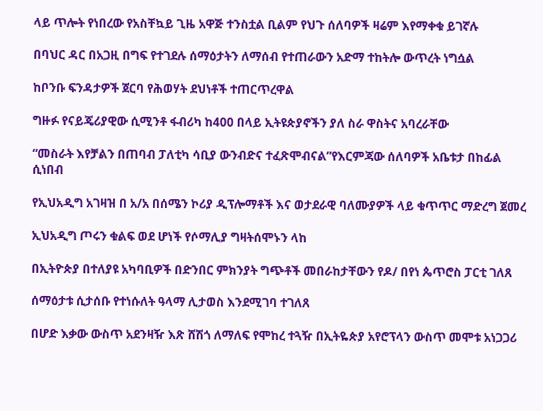ላይ ጥሎት የነበረው የአስቸኳይ ጊዜ አዋጅ ተንስቷል ቢልም የህጉ ሰለባዎች ዛሬም እየማቀቁ ይገኛሉ

በባህር ዳር በአጋዚ በግፍ የተገደሉ ሰማዕታትን ለማሰብ የተጠራውን አድማ ተከትሎ ውጥረት ነግሷል

ከቦንቡ ፍንዳታዎች ጀርባ የሕወሃት ደህነቶች ተጠርጥረዋል

ግዙፉ የናይጄሪያዊው ሲሚንቶ ፋብሪካ ከ400 በላይ ኢትዩጵያኖችን ያለ ስራ ዋስትና አባረራቸው

“መስራት እየቻልን በጠባብ ፓለቲካ ሳቢያ ውንብድና ተፈጽሞብናል”የእርምጃው ሰለባዎች አቤቱታ በከፊል ሲነበብ

የኢህአዲግ አገዛዝ በ አ/አ በሰሜን ኮሪያ ዲፕሎማቶች እና ወታደራዊ ባለሙያዎች ላይ ቁጥጥር ማድረግ ጀመረ

ኢህአዲግ ጦሩን ቁልፍ ወደ ሆነች የሶማሊያ ግዛትሰሞኑን ላከ

በኢትዮጵያ በተለያዩ አካባቢዎች በድንበር ምክንያት ግጭቶች መበራከታቸውን የዶ/ በየነ ጴጥሮስ ፓርቲ ገለጸ

ሰማዕታቱ ሲታሰቡ የተነሱለት ዓላማ ሊታወስ እንደሚገባ ተገለጸ

በሆድ እቃው ውስጥ አደንዛዥ እጽ ሸሽጎ ለማለፍ የሞከረ ተጓዥ በኢትዬጵያ አየሮፕላን ውስጥ መሞቱ አነጋጋሪ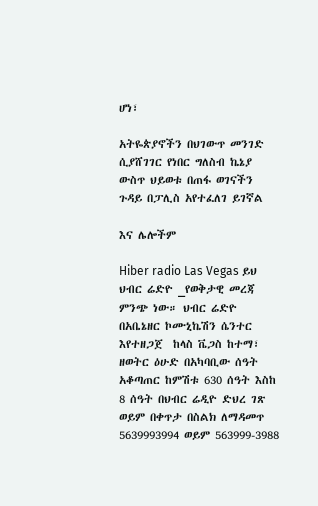ሆነ፣

አትዬጵያኖችን በህገውጥ መንገድ ሲያሸገገር የነበር ግለስብ ኬኔያ ውስጥ ህይወቱ በጠፋ ወገናችን ጉዳይ በፓሊስ አየተፈለገ ይገኛል

እና ሌሎችም

Hiber radio Las Vegas ይህ ህብር ሬድዮ _የወቅታዊ መረጃ ምንጭ ነው። ህብር ሬድዮ በአቤኔዘር ኮሙኒኬሽን ሴንተር እየተዘጋጀ  ከላስ ቬጋስ ከተማ፣ ዘወትር ዕሁድ በአካባቢው ሰዓት አቆጣጠር ከምሽቱ 630 ሰዓት እስከ 8 ሰዓት በህብር ሬዲዮ ድህረ ገጽ ወይም በቀጥታ በስልክ ለማዳመጥ 5639993994 ወይም 563999-3988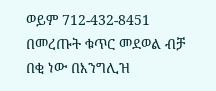ወይም 712-432-8451 በመረጡት ቁጥር መደወል ብቻ በቂ ነው በእንግሊዝ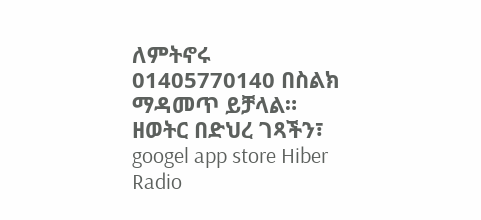ለምትኖሩ 01405770140 በስልክ ማዳመጥ ይቻላል። ዘወትር በድህረ ገጻችን፣ googel app store Hiber Radio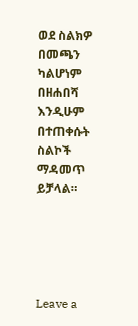ወደ ስልክዎ በመጫን ካልሆነም በዘሐበሻ እንዲሁም በተጠቀሱት ስልኮች ማዳመጥ ይቻላል።





Leave a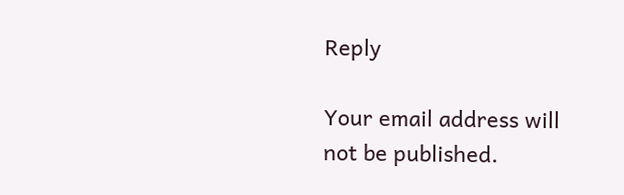Reply

Your email address will not be published.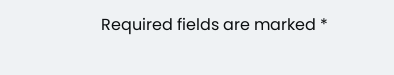Required fields are marked *